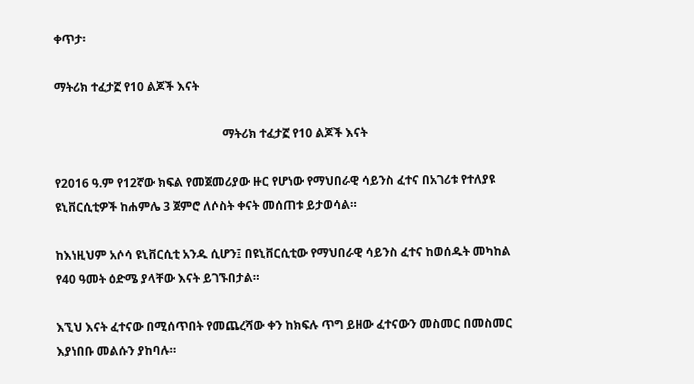ቀጥታ፡

ማትሪክ ተፈታኟ የ10 ልጆች እናት

                                                        ማትሪክ ተፈታኟ የ10 ልጆች እናት

የ2016 ዓ.ም የ12ኛው ክፍል የመጀመሪያው ዙር የሆነው የማህበራዊ ሳይንስ ፈተና በአገሪቱ የተለያዩ ዩኒቨርሲቲዎች ከሐምሌ 3 ጀምሮ ለሶስት ቀናት መሰጠቱ ይታወሳል።

ከእነዚህም አሶሳ ዩኒቨርሲቲ አንዱ ሲሆን፤ በዩኒቨርሲቲው የማህበራዊ ሳይንስ ፈተና ከወሰዱት መካከል  የ40 ዓመት ዕድሜ ያላቸው እናት ይገኙበታል።

እኚህ እናት ፈተናው በሚሰጥበት የመጨረሻው ቀን ከክፍሉ ጥግ ይዘው ፈተናውን መስመር በመስመር እያነበቡ መልሱን ያከባሉ።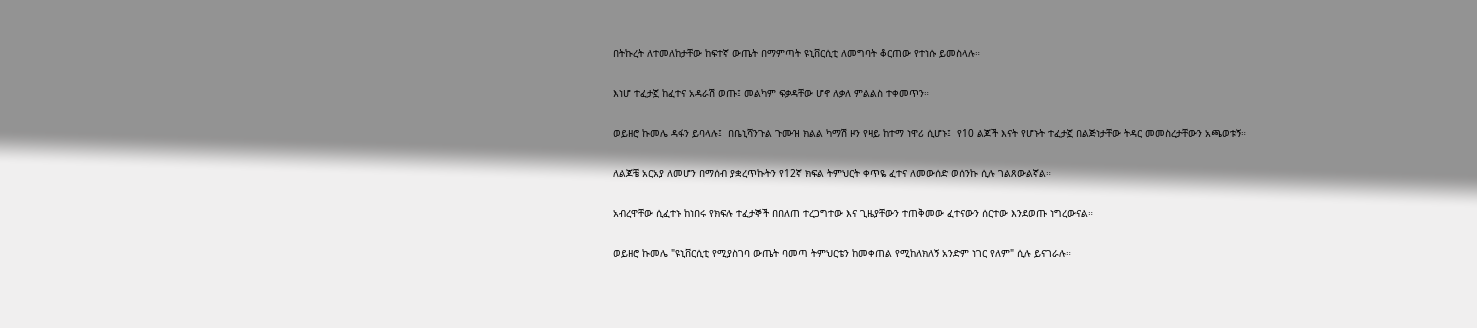በትኩረት ለተመለከታቸው ከፍተኛ ውጤት በማምጣት ዩኒቨርሲቲ ለመግባት ቆርጠው የተነሱ ይመስላሉ።

እነሆ ተፈታኟ ከፈተና አዳራሽ ወጡ፤ መልካም ፍቃዳቸው ሆኖ ለቃለ ምልልስ ተቀመጥን።

ወይዘሮ ኩመሌ ዳፋን ይባላሉ፤  በቤኒሻንጉል ጉሙዝ ክልል ካማሽ ዞን የዛይ ከተማ ነዋሪ ሲሆኑ፤  የ10 ልጆች እናት የሆኑት ተፈታኟ በልጅነታቸው ትዳር መመስረታቸውን አጫወቱኝ።

ለልጆቼ አርአያ ለመሆን በማሰብ ያቋረጥኩትን የ12ኛ ክፍል ትምህርት ቀጥዬ ፈተና ለመውሰድ ወሰንኩ ሲሉ ገልጸውልኛል።

አብረዋቸው ሲፈተኑ ከነበሩ የክፍሉ ተፈታኞች በበለጠ ተረጋግተው እና ጊዜያቸውን ተጠቅመው ፈተናውን ሰርተው እንደወጡ ነግረውናል።

ወይዘሮ ኩመሌ "ዩኒቨርሲቲ የሚያስገባ ውጤት ባመጣ ትምህርቴን ከመቀጠል የሚከለክለኝ አንድም ነገር የለም" ሲሉ ይናገራሉ።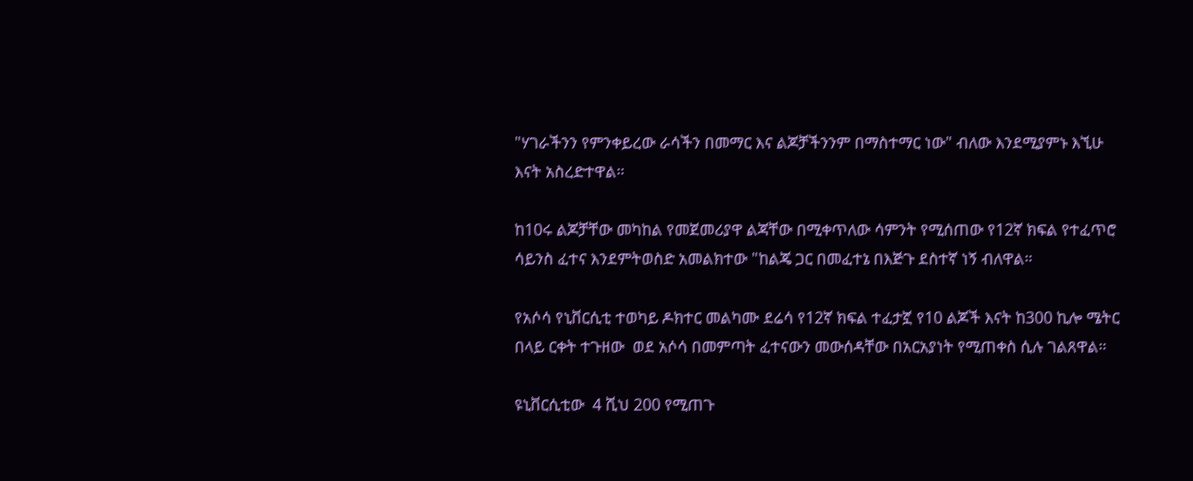"ሃገራችንን የምንቀይረው ራሳችን በመማር እና ልጆቻችንንም በማስተማር ነው" ብለው እንደሚያምኑ እኚሁ እናት አስረድተዋል።

ከ10ሩ ልጆቻቸው መካከል የመጀመሪያዋ ልጃቸው በሚቀጥለው ሳምንት የሚሰጠው የ12ኛ ክፍል የተፈጥሮ ሳይንስ ፈተና እንደምትወስድ አመልክተው "ከልጄ ጋር በመፈተኔ በእጅጉ ደስተኛ ነኝ ብለዋል።

የአሶሳ የኒቨርሲቲ ተወካይ ዶክተር መልካሙ ደሬሳ የ12ኛ ክፍል ተፈታኟ የ10 ልጆች እናት ከ300 ኪሎ ሜትር በላይ ርቀት ተጉዘው  ወደ አሶሳ በመምጣት ፈተናውን መውሰዳቸው በአርአያነት የሚጠቀስ ሲሉ ገልጸዋል።

ዩኒቨርሲቲው  4 ሺህ 200 የሚጠጉ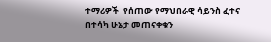ተማሪዎች  የሰጠው የማህበራዊ ሳይንስ ፈተና በተሳካ ሁኔታ መጠናቀቁን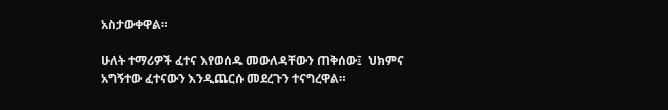አስታውቀዋል።

ሁለት ተማሪዎች ፈተና እየወሰዱ መውለዳቸውን ጠቅሰው፤  ህክምና አግኝተው ፈተናውን እንዲጨርሱ መደረጉን ተናግረዋል።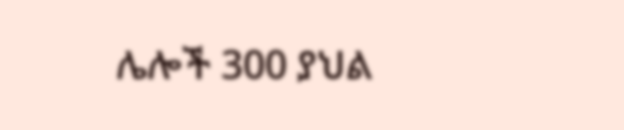ሌሎች 300 ያህል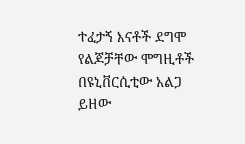ተፈታኝ እናቶች ደግሞ የልጆቻቸው ሞግዚቶች በዩኒቨርሲቲው አልጋ ይዘው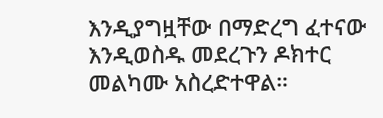እንዲያግዟቸው በማድረግ ፈተናው እንዲወስዱ መደረጉን ዶክተር መልካሙ አስረድተዋል።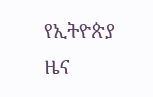የኢትዮጵያ ዜና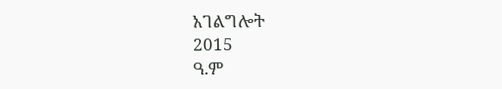አገልግሎት
2015
ዓ.ም